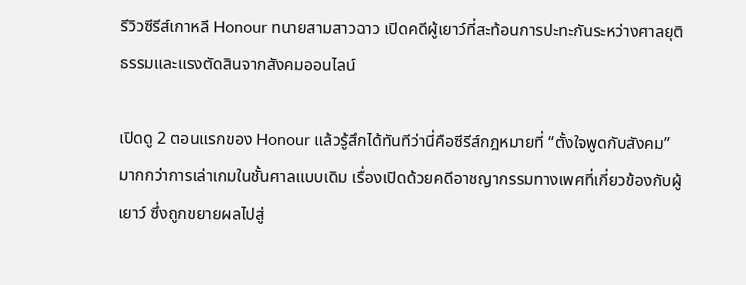รีวิวซีรีส์เกาหลี Honour ทนายสามสาวฉาว เปิดคดีผู้เยาว์ที่สะท้อนการปะทะกันระหว่างศาลยุติธรรมและแรงตัดสินจากสังคมออนไลน์

เปิดดู 2 ตอนแรกของ Honour แล้วรู้สึกได้ทันทีว่านี่คือซีรีส์กฎหมายที่ “ตั้งใจพูดกับสังคม” มากกว่าการเล่าเกมในชั้นศาลแบบเดิม เรื่องเปิดด้วยคดีอาชญากรรมทางเพศที่เกี่ยวข้องกับผู้เยาว์ ซึ่งถูกขยายผลไปสู่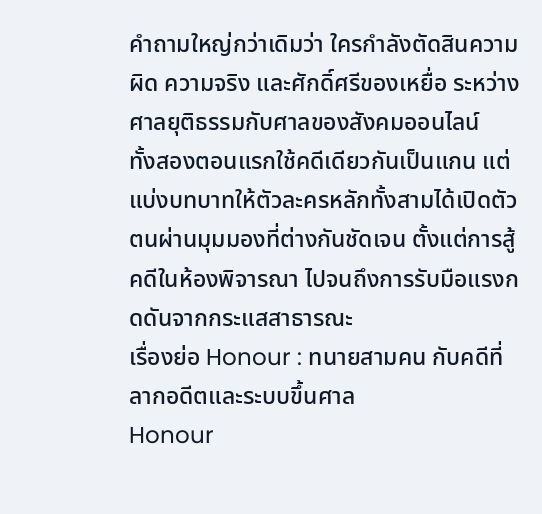คำถามใหญ่กว่าเดิมว่า ใครกำลังตัดสินความผิด ความจริง และศักดิ์ศรีของเหยื่อ ระหว่างศาลยุติธรรมกับศาลของสังคมออนไลน์
ทั้งสองตอนแรกใช้คดีเดียวกันเป็นแกน แต่แบ่งบทบาทให้ตัวละครหลักทั้งสามได้เปิดตัวตนผ่านมุมมองที่ต่างกันชัดเจน ตั้งแต่การสู้คดีในห้องพิจารณา ไปจนถึงการรับมือแรงกดดันจากกระแสสาธารณะ
เรื่องย่อ Honour : ทนายสามคน กับคดีที่ลากอดีตและระบบขึ้นศาล
Honour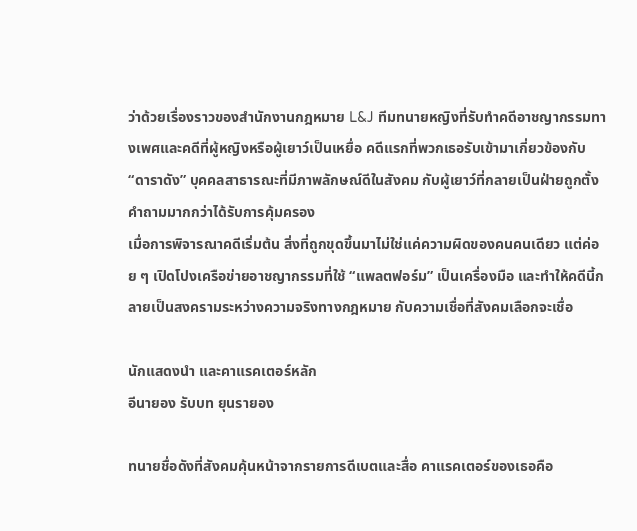ว่าด้วยเรื่องราวของสำนักงานกฎหมาย L&J ทีมทนายหญิงที่รับทำคดีอาชญากรรมทางเพศและคดีที่ผู้หญิงหรือผู้เยาว์เป็นเหยื่อ คดีแรกที่พวกเธอรับเข้ามาเกี่ยวข้องกับ “ดาราดัง” บุคคลสาธารณะที่มีภาพลักษณ์ดีในสังคม กับผู้เยาว์ที่กลายเป็นฝ่ายถูกตั้งคำถามมากกว่าได้รับการคุ้มครอง
เมื่อการพิจารณาคดีเริ่มต้น สิ่งที่ถูกขุดขึ้นมาไม่ใช่แค่ความผิดของคนคนเดียว แต่ค่อย ๆ เปิดโปงเครือข่ายอาชญากรรมที่ใช้ “แพลตฟอร์ม” เป็นเครื่องมือ และทำให้คดีนี้กลายเป็นสงครามระหว่างความจริงทางกฎหมาย กับความเชื่อที่สังคมเลือกจะเชื่อ

นักแสดงนำ และคาแรคเตอร์หลัก
อีนายอง รับบท ยุนรายอง

ทนายชื่อดังที่สังคมคุ้นหน้าจากรายการดีเบตและสื่อ คาแรคเตอร์ของเธอคือ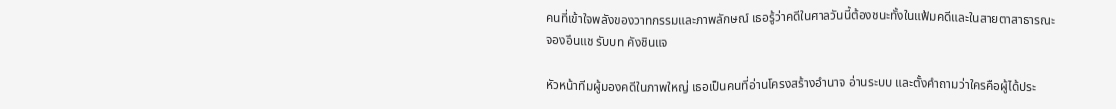คนที่เข้าใจพลังของวาทกรรมและภาพลักษณ์ เธอรู้ว่าคดีในศาลวันนี้ต้องชนะทั้งในแฟ้มคดีและในสายตาสาธารณะ
จองอึนแช รับบท คังชินแจ

หัวหน้าทีมผู้มองคดีในภาพใหญ่ เธอเป็นคนที่อ่านโครงสร้างอำนาจ อ่านระบบ และตั้งคำถามว่าใครคือผู้ได้ประ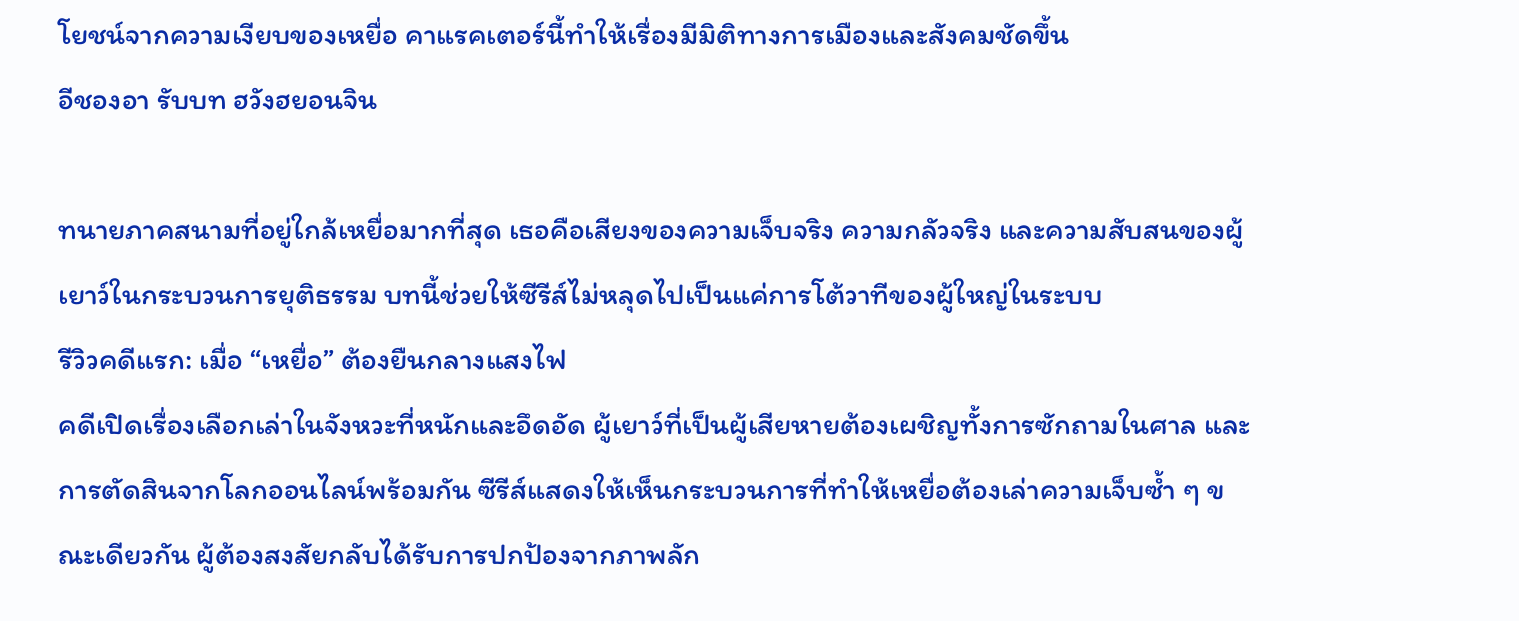โยชน์จากความเงียบของเหยื่อ คาแรคเตอร์นี้ทำให้เรื่องมีมิติทางการเมืองและสังคมชัดขึ้น
อีชองอา รับบท ฮวังฮยอนจิน

ทนายภาคสนามที่อยู่ใกล้เหยื่อมากที่สุด เธอคือเสียงของความเจ็บจริง ความกลัวจริง และความสับสนของผู้เยาว์ในกระบวนการยุติธรรม บทนี้ช่วยให้ซีรีส์ไม่หลุดไปเป็นแค่การโต้วาทีของผู้ใหญ่ในระบบ
รีวิวคดีแรก: เมื่อ “เหยื่อ” ต้องยืนกลางแสงไฟ
คดีเปิดเรื่องเลือกเล่าในจังหวะที่หนักและอึดอัด ผู้เยาว์ที่เป็นผู้เสียหายต้องเผชิญทั้งการซักถามในศาล และการตัดสินจากโลกออนไลน์พร้อมกัน ซีรีส์แสดงให้เห็นกระบวนการที่ทำให้เหยื่อต้องเล่าความเจ็บซ้ำ ๆ ขณะเดียวกัน ผู้ต้องสงสัยกลับได้รับการปกป้องจากภาพลัก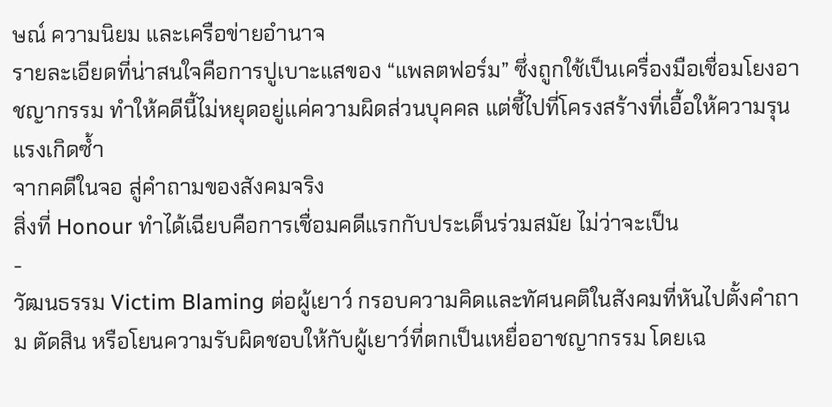ษณ์ ความนิยม และเครือข่ายอำนาจ
รายละเอียดที่น่าสนใจคือการปูเบาะแสของ “แพลตฟอร์ม” ซึ่งถูกใช้เป็นเครื่องมือเชื่อมโยงอาชญากรรม ทำให้คดีนี้ไม่หยุดอยู่แค่ความผิดส่วนบุคคล แต่ชี้ไปที่โครงสร้างที่เอื้อให้ความรุนแรงเกิดซ้ำ
จากคดีในจอ สู่คำถามของสังคมจริง
สิ่งที่ Honour ทำได้เฉียบคือการเชื่อมคดีแรกกับประเด็นร่วมสมัย ไม่ว่าจะเป็น
-
วัฒนธรรม Victim Blaming ต่อผู้เยาว์ กรอบความคิดและทัศนคติในสังคมที่หันไปตั้งคำถาม ตัดสิน หรือโยนความรับผิดชอบให้กับผู้เยาว์ที่ตกเป็นเหยื่ออาชญากรรม โดยเฉ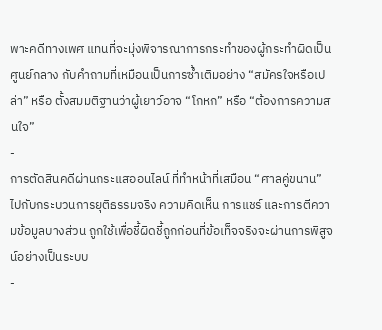พาะคดีทางเพศ แทนที่จะมุ่งพิจารณาการกระทำของผู้กระทำผิดเป็นศูนย์กลาง กับคำถามที่เหมือนเป็นการซ้ำเติมอย่าง “สมัครใจหรือเปล่า” หรือ ตั้งสมมติฐานว่าผู้เยาว์อาจ “โกหก” หรือ “ต้องการความสนใจ”
-
การตัดสินคดีผ่านกระแสออนไลน์ ที่ทำหน้าที่เสมือน “ศาลคู่ขนาน” ไปกับกระบวนการยุติธรรมจริง ความคิดเห็น การแชร์ และการตีความข้อมูลบางส่วน ถูกใช้เพื่อชี้ผิดชี้ถูกก่อนที่ข้อเท็จจริงจะผ่านการพิสูจน์อย่างเป็นระบบ
-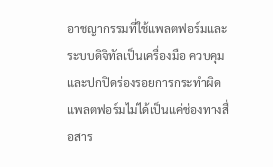อาชญากรรมที่ใช้แพลตฟอร์มและระบบดิจิทัลเป็นเครื่องมือ ควบคุม และปกปิดร่องรอยการกระทำผิด แพลตฟอร์มไม่ได้เป็นแค่ช่องทางสื่อสาร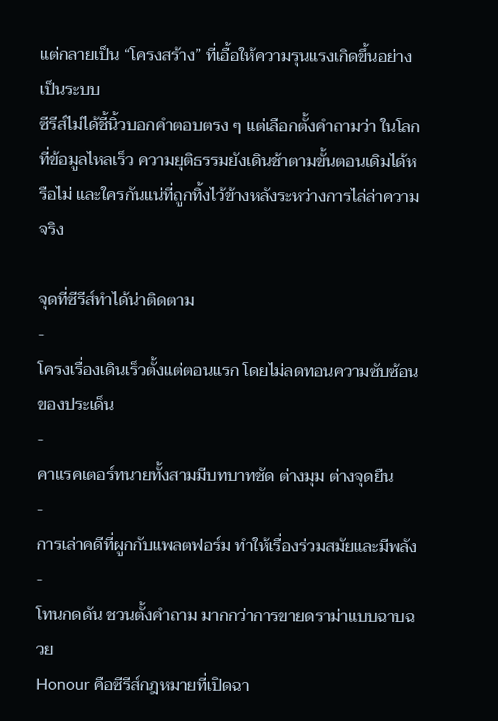แต่กลายเป็น “โครงสร้าง” ที่เอื้อให้ความรุนแรงเกิดขึ้นอย่างเป็นระบบ
ซีรีส์ไม่ได้ชี้นิ้วบอกคำตอบตรง ๆ แต่เลือกตั้งคำถามว่า ในโลกที่ข้อมูลไหลเร็ว ความยุติธรรมยังเดินช้าตามขั้นตอนเดิมได้หรือไม่ และใครกันแน่ที่ถูกทิ้งไว้ข้างหลังระหว่างการไล่ล่าความจริง

จุดที่ซีรีส์ทำได้น่าติดตาม
-
โครงเรื่องเดินเร็วตั้งแต่ตอนแรก โดยไม่ลดทอนความซับซ้อนของประเด็น
-
คาแรคเตอร์ทนายทั้งสามมีบทบาทชัด ต่างมุม ต่างจุดยืน
-
การเล่าคดีที่ผูกกับแพลตฟอร์ม ทำให้เรื่องร่วมสมัยและมีพลัง
-
โทนกดดัน ชวนตั้งคำถาม มากกว่าการขายดราม่าแบบฉาบฉวย
Honour คือซีรีส์กฎหมายที่เปิดฉา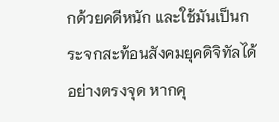กด้วยคดีหนัก และใช้มันเป็นกระจกสะท้อนสังคมยุคดิจิทัลได้อย่างตรงจุด หากคุ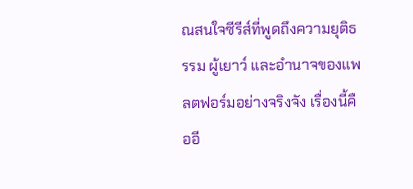ณสนใจซีรีส์ที่พูดถึงความยุติธรรม ผู้เยาว์ และอำนาจของแพลตฟอร์มอย่างจริงจัง เรื่องนี้คืออี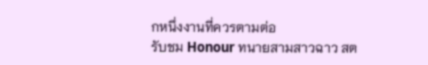กหนึ่งงานที่ควรตามต่อ
รับชม Honour ทนายสามสาวฉาว สต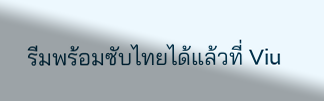รีมพร้อมซับไทยได้แล้วที่ Viu